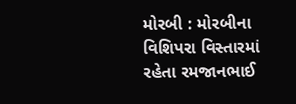મોરબી : મોરબીના વિશિપરા વિસ્તારમાં રહેતા રમજાનભાઈ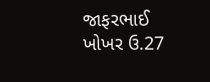જાફરભાઈ ખોખર ઉ.27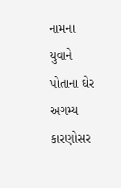નામના યુવાને પોતાના ઘેર અગમ્ય કારણોસર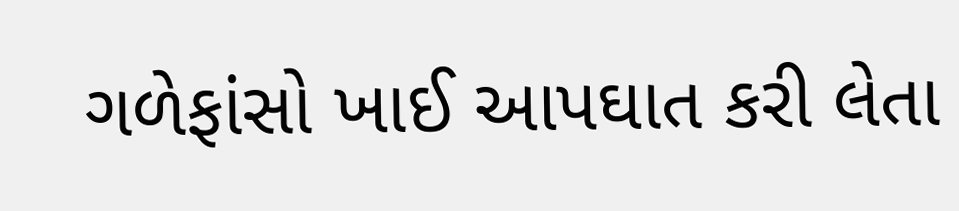ગળેફાંસો ખાઈ આપઘાત કરી લેતા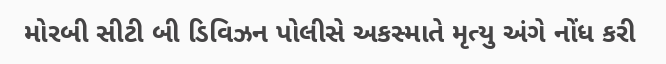મોરબી સીટી બી ડિવિઝન પોલીસે અકસ્માતે મૃત્યુ અંગે નોંધ કરી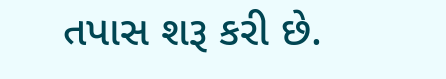તપાસ શરૂ કરી છે.